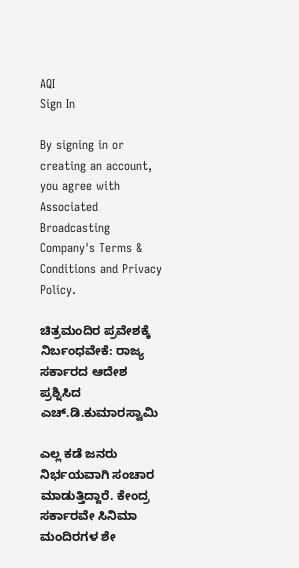AQI
Sign In

By signing in or creating an account, you agree with Associated Broadcasting Company's Terms & Conditions and Privacy Policy.

ಚಿತ್ರಮಂದಿರ ಪ್ರವೇಶಕ್ಕೆ ನಿರ್ಬಂಧವೇಕೆ: ರಾಜ್ಯ ಸರ್ಕಾರದ ಆದೇಶ ಪ್ರಶ್ನಿಸಿದ ಎಚ್.ಡಿ.ಕುಮಾರಸ್ವಾಮಿ

ಎಲ್ಲ ಕಡೆ ಜನರು ನಿರ್ಭಯವಾಗಿ ಸಂಚಾರ ಮಾಡುತ್ತಿದ್ದಾರೆ. ಕೇಂದ್ರ ಸರ್ಕಾರವೇ ಸಿನಿಮಾ ಮಂದಿರಗಳ ಶೇ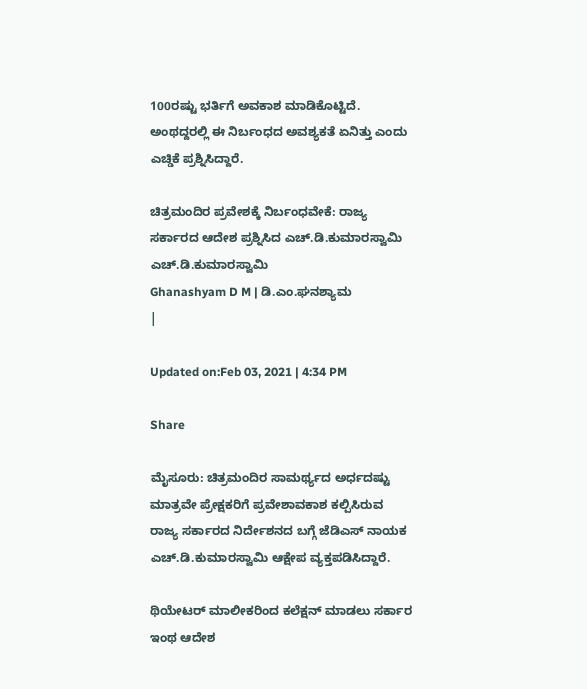100ರಷ್ಟು ಭರ್ತಿಗೆ ಅವಕಾಶ ಮಾಡಿಕೊಟ್ಟಿದೆ. ಅಂಥದ್ದರಲ್ಲಿ ಈ ನಿರ್ಬಂಧದ ಅವಶ್ಯಕತೆ ಏನಿತ್ತು ಎಂದು ಎಚ್ಡಿಕೆ ಪ್ರಶ್ನಿಸಿದ್ದಾರೆ.

ಚಿತ್ರಮಂದಿರ ಪ್ರವೇಶಕ್ಕೆ ನಿರ್ಬಂಧವೇಕೆ: ರಾಜ್ಯ ಸರ್ಕಾರದ ಆದೇಶ ಪ್ರಶ್ನಿಸಿದ ಎಚ್.ಡಿ.ಕುಮಾರಸ್ವಾಮಿ
ಎಚ್‌.ಡಿ.ಕುಮಾರಸ್ವಾಮಿ
Ghanashyam D M | ಡಿ.ಎಂ.ಘನಶ್ಯಾಮ
|

Updated on:Feb 03, 2021 | 4:34 PM

Share

ಮೈಸೂರು: ಚಿತ್ರಮಂದಿರ ಸಾಮರ್ಥ್ಯದ ಅರ್ಧದಷ್ಟು ಮಾತ್ರವೇ ಪ್ರೇಕ್ಷಕರಿಗೆ ಪ್ರವೇಶಾವಕಾಶ ಕಲ್ಪಿಸಿರುವ ರಾಜ್ಯ ಸರ್ಕಾರದ ನಿರ್ದೇಶನದ ಬಗ್ಗೆ ಜೆಡಿಎಸ್ ನಾಯಕ ಎಚ್.ಡಿ.ಕುಮಾರಸ್ವಾಮಿ ಆಕ್ಷೇಪ ವ್ಯಕ್ತಪಡಿಸಿದ್ದಾರೆ.

ಥಿಯೇಟರ್ ಮಾಲೀಕರಿಂದ ಕಲೆಕ್ಷನ್ ಮಾಡಲು ಸರ್ಕಾರ ಇಂಥ ಆದೇಶ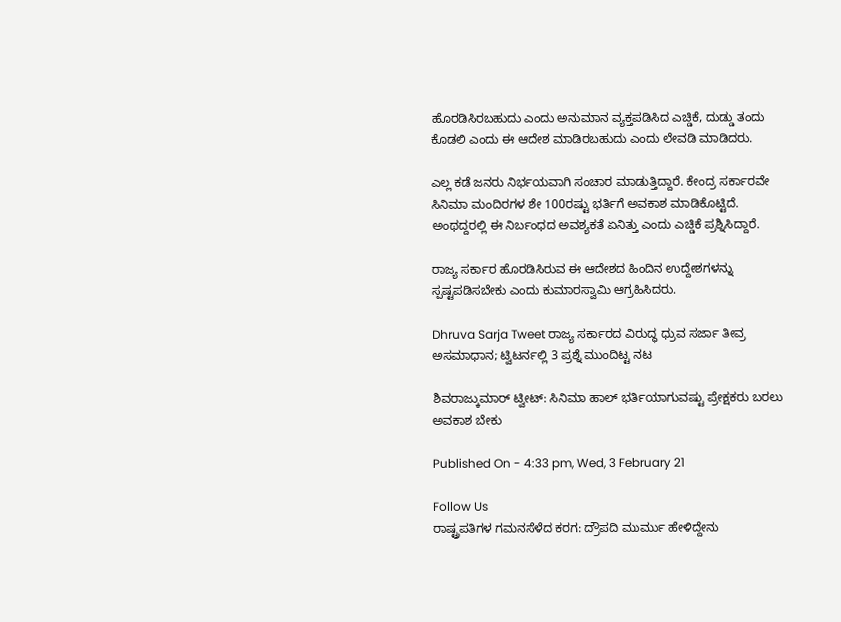ಹೊರಡಿಸಿರಬಹುದು ಎಂದು ಅನುಮಾನ ವ್ಯಕ್ತಪಡಿಸಿದ ಎಚ್ಡಿಕೆ, ದುಡ್ಡು ತಂದು ಕೊಡಲಿ ಎಂದು ಈ ಆದೇಶ ಮಾಡಿರಬಹುದು ಎಂದು ಲೇವಡಿ ಮಾಡಿದರು.

ಎಲ್ಲ ಕಡೆ ಜನರು ನಿರ್ಭಯವಾಗಿ ಸಂಚಾರ ಮಾಡುತ್ತಿದ್ದಾರೆ. ಕೇಂದ್ರ ಸರ್ಕಾರವೇ ಸಿನಿಮಾ ಮಂದಿರಗಳ ಶೇ 100ರಷ್ಟು ಭರ್ತಿಗೆ ಅವಕಾಶ ಮಾಡಿಕೊಟ್ಟಿದೆ. ಅಂಥದ್ದರಲ್ಲಿ ಈ ನಿರ್ಬಂಧದ ಅವಶ್ಯಕತೆ ಏನಿತ್ತು ಎಂದು ಎಚ್ಡಿಕೆ ಪ್ರಶ್ನಿಸಿದ್ದಾರೆ.

ರಾಜ್ಯ ಸರ್ಕಾರ ಹೊರಡಿಸಿರುವ ಈ ಆದೇಶದ ಹಿಂದಿನ ಉದ್ದೇಶಗಳನ್ನು ಸ್ಪಷ್ಟಪಡಿಸಬೇಕು ಎಂದು ಕುಮಾರಸ್ವಾಮಿ ಆಗ್ರಹಿಸಿದರು.

Dhruva Sarja Tweet ರಾಜ್ಯ ಸರ್ಕಾರದ ವಿರುದ್ಧ ಧ್ರುವ ಸರ್ಜಾ ತೀವ್ರ ಅಸಮಾಧಾನ; ಟ್ವಿಟರ್ನಲ್ಲಿ 3 ಪ್ರಶ್ನೆ ಮುಂದಿಟ್ಟ ನಟ

ಶಿವರಾಜ್ಕುಮಾರ್ ಟ್ವೀಟ್: ಸಿನಿಮಾ ಹಾಲ್ ಭರ್ತಿಯಾಗುವಷ್ಟು ಪ್ರೇಕ್ಷಕರು ಬರಲು ಅವಕಾಶ ಬೇಕು

Published On - 4:33 pm, Wed, 3 February 21

Follow Us
ರಾಷ್ಟ್ರಪತಿಗಳ ಗಮನಸೆಳೆದ ಕರಗ: ದ್ರೌಪದಿ ಮುರ್ಮು ಹೇಳಿದ್ದೇನು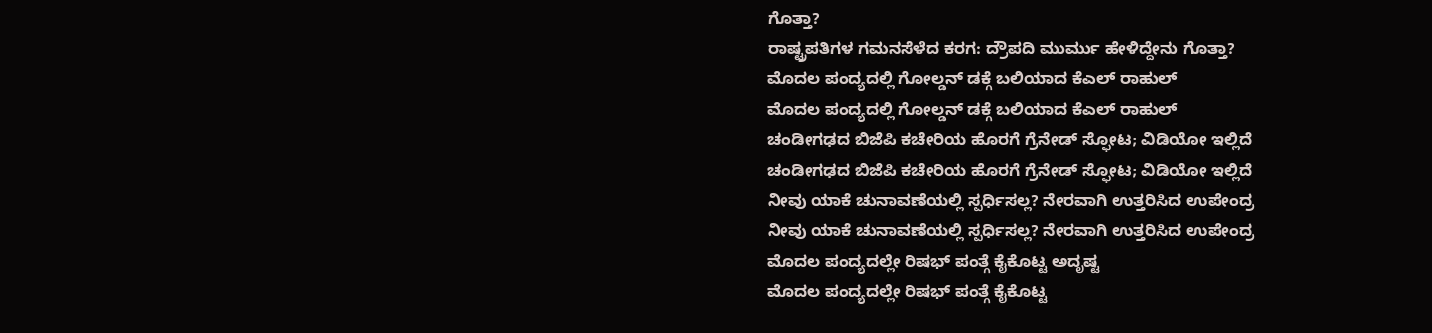ಗೊತ್ತಾ?
ರಾಷ್ಟ್ರಪತಿಗಳ ಗಮನಸೆಳೆದ ಕರಗ: ದ್ರೌಪದಿ ಮುರ್ಮು ಹೇಳಿದ್ದೇನು ಗೊತ್ತಾ?
ಮೊದಲ ಪಂದ್ಯದಲ್ಲಿ ಗೋಲ್ಡನ್ ಡಕ್ಗೆ ಬಲಿಯಾದ ಕೆಎಲ್ ರಾಹುಲ್
ಮೊದಲ ಪಂದ್ಯದಲ್ಲಿ ಗೋಲ್ಡನ್ ಡಕ್ಗೆ ಬಲಿಯಾದ ಕೆಎಲ್ ರಾಹುಲ್
ಚಂಡೀಗಢದ ಬಿಜೆಪಿ ಕಚೇರಿಯ ಹೊರಗೆ ಗ್ರೆನೇಡ್ ಸ್ಫೋಟ; ವಿಡಿಯೋ ಇಲ್ಲಿದೆ
ಚಂಡೀಗಢದ ಬಿಜೆಪಿ ಕಚೇರಿಯ ಹೊರಗೆ ಗ್ರೆನೇಡ್ ಸ್ಫೋಟ; ವಿಡಿಯೋ ಇಲ್ಲಿದೆ
ನೀವು ಯಾಕೆ ಚುನಾವಣೆಯಲ್ಲಿ ಸ್ಪರ್ಧಿಸಲ್ಲ? ನೇರವಾಗಿ ಉತ್ತರಿಸಿದ ಉಪೇಂದ್ರ
ನೀವು ಯಾಕೆ ಚುನಾವಣೆಯಲ್ಲಿ ಸ್ಪರ್ಧಿಸಲ್ಲ? ನೇರವಾಗಿ ಉತ್ತರಿಸಿದ ಉಪೇಂದ್ರ
ಮೊದಲ ಪಂದ್ಯದಲ್ಲೇ ರಿಷಭ್ ಪಂತ್ಗೆ ಕೈಕೊಟ್ಟ ಅದೃಷ್ಟ
ಮೊದಲ ಪಂದ್ಯದಲ್ಲೇ ರಿಷಭ್ ಪಂತ್ಗೆ ಕೈಕೊಟ್ಟ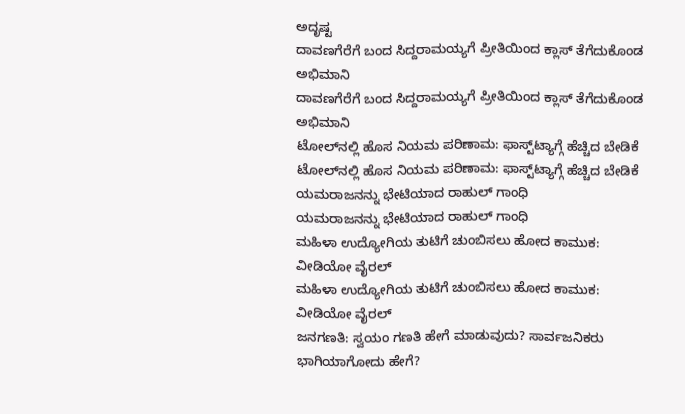ಅದೃಷ್ಟ
ದಾವಣಗೆರೆಗೆ ಬಂದ ಸಿದ್ದರಾಮಯ್ಯಗೆ ಪ್ರೀತಿಯಿಂದ ಕ್ಲಾಸ್ ತೆಗೆದುಕೊಂಡ ಅಭಿಮಾನಿ
ದಾವಣಗೆರೆಗೆ ಬಂದ ಸಿದ್ದರಾಮಯ್ಯಗೆ ಪ್ರೀತಿಯಿಂದ ಕ್ಲಾಸ್ ತೆಗೆದುಕೊಂಡ ಅಭಿಮಾನಿ
ಟೋಲ್‌ನಲ್ಲಿ ಹೊಸ ನಿಯಮ ಪರಿಣಾಮ: ಫಾಸ್ಟ್‌ಟ್ಯಾಗ್ಗೆ ಹೆಚ್ಚಿದ ಬೇಡಿಕೆ
ಟೋಲ್‌ನಲ್ಲಿ ಹೊಸ ನಿಯಮ ಪರಿಣಾಮ: ಫಾಸ್ಟ್‌ಟ್ಯಾಗ್ಗೆ ಹೆಚ್ಚಿದ ಬೇಡಿಕೆ
ಯಮರಾಜನನ್ನು ಭೇಟಿಯಾದ ರಾಹುಲ್ ಗಾಂಧಿ
ಯಮರಾಜನನ್ನು ಭೇಟಿಯಾದ ರಾಹುಲ್ ಗಾಂಧಿ
ಮಹಿಳಾ ಉದ್ಯೋಗಿಯ ತುಟಿಗೆ ಚುಂಬಿಸಲು ಹೋದ ಕಾಮುಕ: ವೀಡಿಯೋ ವೈರಲ್
ಮಹಿಳಾ ಉದ್ಯೋಗಿಯ ತುಟಿಗೆ ಚುಂಬಿಸಲು ಹೋದ ಕಾಮುಕ: ವೀಡಿಯೋ ವೈರಲ್
ಜನಗಣತಿ: ಸ್ವಯಂ ಗಣತಿ ಹೇಗೆ ಮಾಡುವುದು? ಸಾರ್ವಜನಿಕರು ಭಾಗಿಯಾಗೋದು ಹೇಗೆ?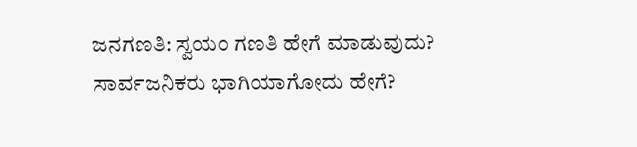ಜನಗಣತಿ: ಸ್ವಯಂ ಗಣತಿ ಹೇಗೆ ಮಾಡುವುದು? ಸಾರ್ವಜನಿಕರು ಭಾಗಿಯಾಗೋದು ಹೇಗೆ?